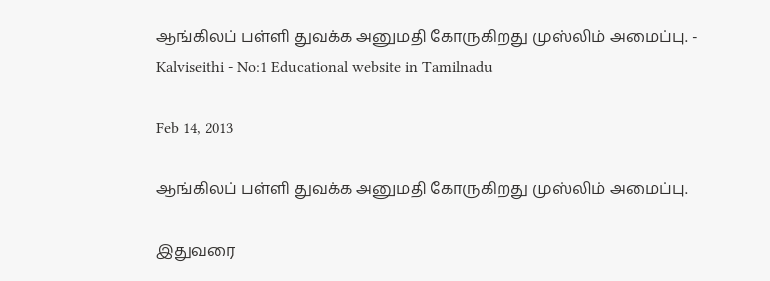ஆங்கிலப் பள்ளி துவக்க அனுமதி கோருகிறது முஸ்லிம் அமைப்பு. - Kalviseithi - No:1 Educational website in Tamilnadu

Feb 14, 2013

ஆங்கிலப் பள்ளி துவக்க அனுமதி கோருகிறது முஸ்லிம் அமைப்பு.

இதுவரை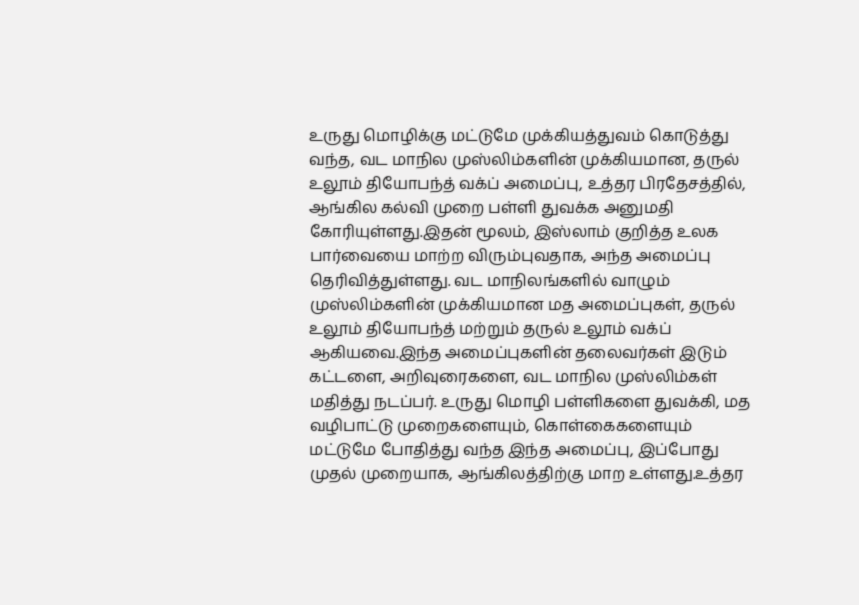உருது மொழிக்கு மட்டுமே முக்கியத்துவம் கொடுத்து வந்த, வட மாநில முஸ்லிம்களின் முக்கியமான, தருல் உலூம் தியோபந்த் வக்ப் அமைப்பு, உத்தர பிரதேசத்தில், ஆங்கில கல்வி முறை பள்ளி துவக்க அனுமதி கோரியுள்ளது.இதன் மூலம், இஸ்லாம் குறித்த உலக பார்வையை மாற்ற விரும்புவதாக, அந்த அமைப்பு தெரிவித்துள்ளது. வட மாநிலங்களில் வாழும் முஸ்லிம்களின் முக்கியமான மத அமைப்புகள், தருல் உலூம் தியோபந்த் மற்றும் தருல் உலூம் வக்ப் ஆகியவை.இந்த அமைப்புகளின் தலைவர்கள் இடும் கட்டளை, அறிவுரைகளை, வட மாநில முஸ்லிம்கள் மதித்து நடப்பர். உருது மொழி பள்ளிகளை துவக்கி, மத வழிபாட்டு முறைகளையும், கொள்கைகளையும் மட்டுமே போதித்து வந்த இந்த அமைப்பு, இப்போது முதல் முறையாக, ஆங்கிலத்திற்கு மாற உள்ளது.உத்தர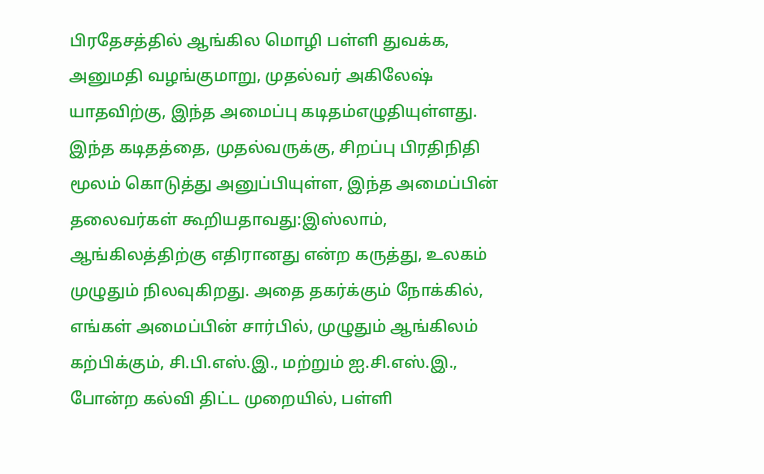பிரதேசத்தில் ஆங்கில மொழி பள்ளி துவக்க, அனுமதி வழங்குமாறு, முதல்வர் அகிலேஷ் யாதவிற்கு, இந்த அமைப்பு கடிதம்எழுதியுள்ளது. இந்த கடிதத்தை, முதல்வருக்கு, சிறப்பு பிரதிநிதி மூலம் கொடுத்து அனுப்பியுள்ள, இந்த அமைப்பின் தலைவர்கள் கூறியதாவது:இஸ்லாம், ஆங்கிலத்திற்கு எதிரானது என்ற கருத்து, உலகம் முழுதும் நிலவுகிறது. அதை தகர்க்கும் நோக்கில், எங்கள் அமைப்பின் சார்பில், முழுதும் ஆங்கிலம் கற்பிக்கும், சி.பி.எஸ்.இ., மற்றும் ஐ.சி.எஸ்.இ., போன்ற கல்வி திட்ட முறையில், பள்ளி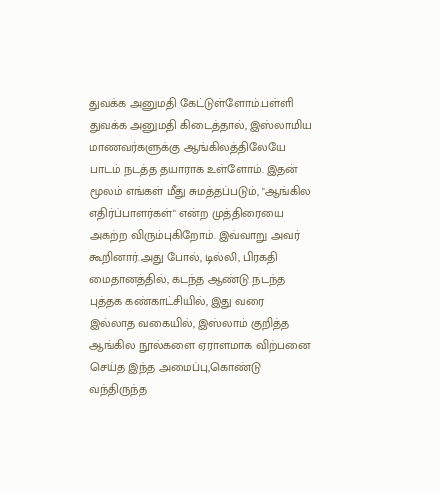துவக்க அனுமதி கேட்டுள்ளோம்.பள்ளி துவக்க அனுமதி கிடைத்தால், இஸ்லாமிய மாணவர்களுக்கு ஆங்கிலத்திலேயே பாடம் நடத்த தயாராக உள்ளோம். இதன் மூலம் எங்கள் மீது சுமத்தப்படும், "ஆங்கில எதிர்ப்பாளர்கள்" என்ற முத்திரையை அகற்ற விரும்புகிறோம். இவ்வாறு அவர் கூறினார்.அது போல், டில்லி, பிரகதி மைதானத்தில், கடந்த ஆண்டு நடந்த புத்தக கண்காட்சியில், இது வரை இல்லாத வகையில், இஸ்லாம் குறித்த ஆங்கில நூல்களை ஏராளமாக விற்பனை செய்த இந்த அமைப்பு,கொண்டு வந்திருந்த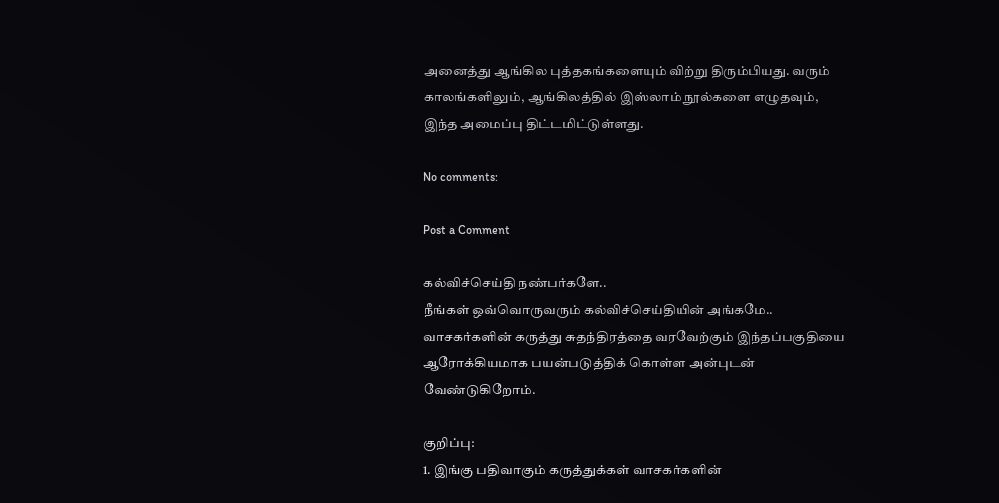அனைத்து ஆங்கில புத்தகங்களையும் விற்று திரும்பியது. வரும் காலங்களிலும், ஆங்கிலத்தில் இஸ்லாம் நூல்களை எழுதவும், இந்த அமைப்பு திட்டமிட்டுள்ளது.

No comments:

Post a Comment

கல்விச்செய்தி நண்பர்களே..
நீங்கள் ஒவ்வொருவரும் கல்விச்செய்தியின் அங்கமே..
வாசகர்களின் கருத்து சுதந்திரத்தை வரவேற்கும் இந்தப்பகுதியை ஆரோக்கியமாக பயன்படுத்திக் கொள்ள அன்புடன் வேண்டுகிறோம்.

குறிப்பு:
1. இங்கு பதிவாகும் கருத்துக்கள் வாசகர்களின்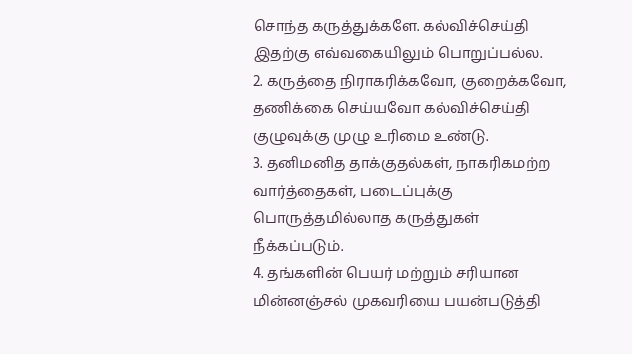சொந்த கருத்துக்களே. கல்விச்செய்தி இதற்கு எவ்வகையிலும் பொறுப்பல்ல.
2. கருத்தை நிராகரிக்கவோ, குறைக்கவோ, தணிக்கை செய்யவோ கல்விச்செய்தி குழுவுக்கு முழு உரிமை உண்டு.
3. தனிமனித தாக்குதல்கள், நாகரிகமற்ற வார்த்தைகள், படைப்புக்கு பொருத்தமில்லாத கருத்துகள் நீக்கப்படும்.
4. தங்களின் பெயர் மற்றும் சரியான மின்னஞ்சல் முகவரியை பயன்படுத்தி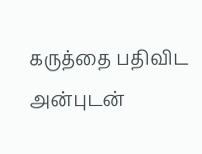கருத்தை பதிவிட அன்புடன்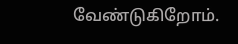வேண்டுகிறோம்.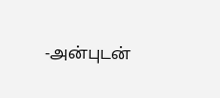-அன்புடன்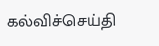கல்விச்செய்தி